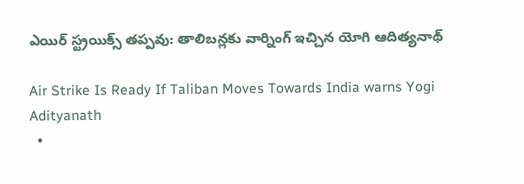ఎయిర్ స్ట్రయిక్స్ తప్పవు: తాలిబన్లకు వార్నింగ్ ఇచ్చిన యోగి ఆదిత్యనాథ్

Air Strike Is Ready If Taliban Moves Towards India warns Yogi Adityanath
  •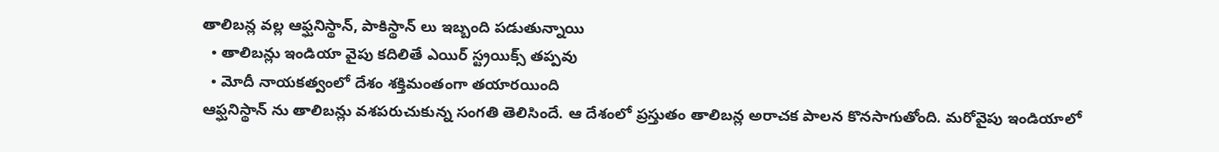తాలిబన్ల వల్ల ఆఫ్ఘనిస్థాన్, పాకిస్థాన్ లు ఇబ్బంది పడుతున్నాయి
  • తాలిబన్లు ఇండియా వైపు కదిలితే ఎయిర్ స్ట్రయిక్స్ తప్పవు
  • మోదీ నాయకత్వంలో దేశం శక్తిమంతంగా తయారయింది
ఆఫ్ఘనిస్థాన్ ను తాలిబన్లు వశపరుచుకున్న సంగతి తెలిసిందే. ఆ దేశంలో ప్రస్తుతం తాలిబన్ల అరాచక పాలన కొనసాగుతోంది. మరోవైపు ఇండియాలో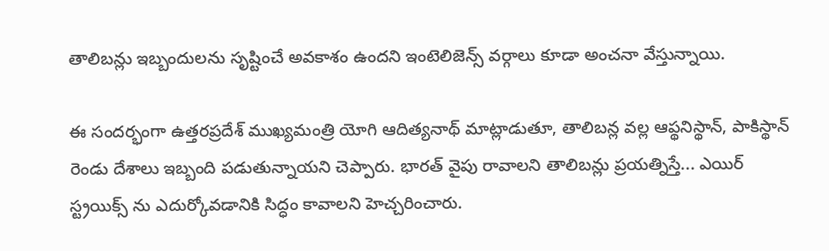తాలిబన్లు ఇబ్బందులను సృష్టించే అవకాశం ఉందని ఇంటెలిజెన్స్ వర్గాలు కూడా అంచనా వేస్తున్నాయి.

ఈ సందర్భంగా ఉత్తరప్రదేశ్ ముఖ్యమంత్రి యోగి ఆదిత్యనాథ్ మాట్లాడుతూ, తాలిబన్ల వల్ల ఆప్థనిస్థాన్, పాకిస్థాన్ రెండు దేశాలు ఇబ్బంది పడుతున్నాయని చెప్పారు. భారత్ వైపు రావాలని తాలిబన్లు ప్రయత్నిస్తే... ఎయిర్ స్ట్రయిక్స్ ను ఎదుర్కోవడానికి సిద్ధం కావాలని హెచ్చరించారు.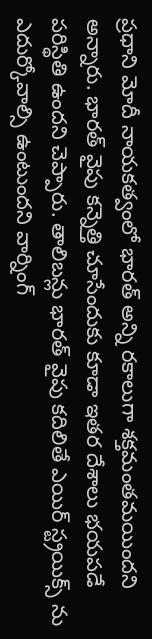ప్రధాని మోదీ నాయకత్వంలో భారత్ అన్ని రకాలుగా శక్తమంతమయిందని అన్నారు. భారత్ వైపు కన్నెత్తి చూసేందుకు కూడా ఇతర దేశాలు భయపడే పరిస్థితి ఉందని చెప్పారు. తాలిబన్లు భారత్ వైపు కదిలితే ఎయిర్ స్ట్రయిక్స్ ను ఎదుర్కోవాల్సి ఉంటుందని వార్నింగ్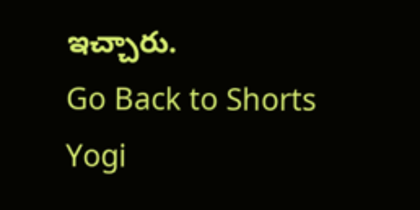ఇచ్చారు.
Go Back to Shorts
Yogi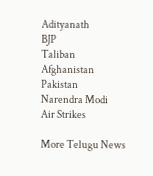Adityanath
BJP
Taliban
Afghanistan
Pakistan
Narendra Modi
Air Strikes

More Telugu News